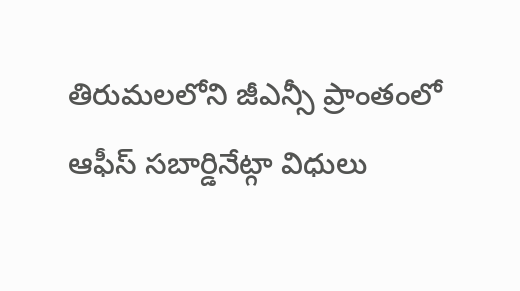తిరుమలలోని జీఎన్సీ ప్రాంతంలో ఆఫీస్ సబార్డినేట్గా విధులు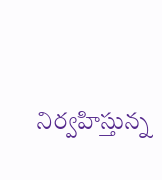నిర్వహిస్తున్న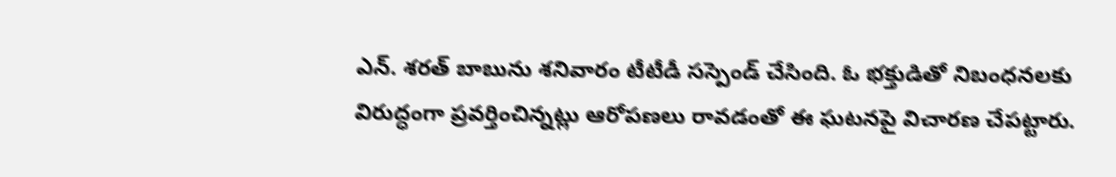ఎన్. శరత్ బాబును శనివారం టీటీడీ సస్పెండ్ చేసింది. ఓ భక్తుడితో నిబంధనలకు విరుద్ధంగా ప్రవర్తించిన్నట్లు ఆరోపణలు రావడంతో ఈ ఘటనపై విచారణ చేపట్టారు.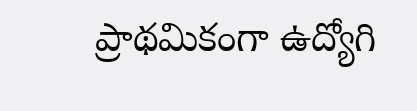ప్రాథమికంగా ఉద్యోగి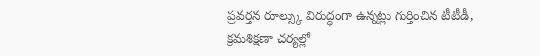ప్రవర్తన రూల్స్కు విరుద్ధంగా ఉన్నట్లు గుర్తించిన టీటీడీ, క్రమశిక్షణా చర్యల్లో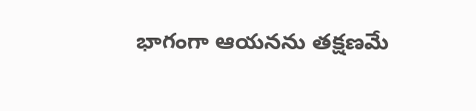భాగంగా ఆయనను తక్షణమే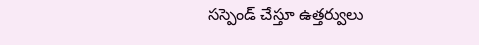సస్పెండ్ చేస్తూ ఉత్తర్వులు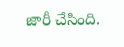జారీ చేసింది.